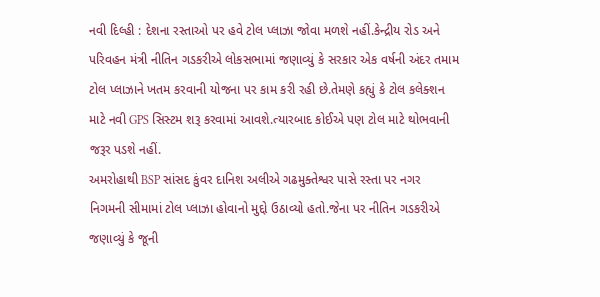નવી દિલ્હી : દેશના રસ્તાઓ પર હવે ટોલ પ્લાઝા જોવા મળશે નહીં.કેન્દ્રીય રોડ અને પરિવહન મંત્રી નીતિન ગડકરીએ લોકસભામાં જણાવ્યું કે સરકાર એક વર્ષની અંદર તમામ ટોલ પ્લાઝાને ખતમ કરવાની યોજના પર કામ કરી રહી છે.તેમણે કહ્યું કે ટોલ કલેક્શન માટે નવી GPS સિસ્ટમ શરૂ કરવામાં આવશે.ત્યારબાદ કોઈએ પણ ટોલ માટે થોભવાની જરૂર પડશે નહીં.
અમરોહાથી BSP સાંસદ કુંવર દાનિશ અલીએ ગઢમુક્તેશ્વર પાસે રસ્તા પર નગર નિગમની સીમામાં ટોલ પ્લાઝા હોવાનો મુદ્દો ઉઠાવ્યો હતો.જેના પર નીતિન ગડકરીએ જણાવ્યું કે જૂની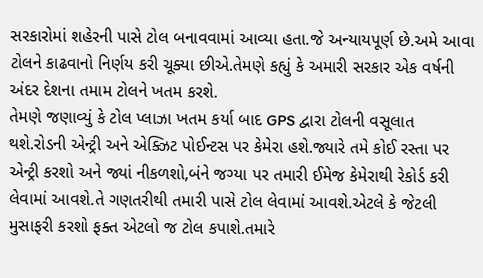સરકારોમાં શહેરની પાસે ટોલ બનાવવામાં આવ્યા હતા.જે અન્યાયપૂર્ણ છે.અમે આવા ટોલને કાઢવાનો નિર્ણય કરી ચૂક્યા છીએ.તેમણે કહ્યું કે અમારી સરકાર એક વર્ષની અંદર દેશના તમામ ટોલને ખતમ કરશે.
તેમણે જણાવ્યું કે ટોલ પ્લાઝા ખતમ કર્યા બાદ GPS દ્વારા ટોલની વસૂલાત થશે.રોડની એન્ટ્રી અને એક્ઝિટ પોઈન્ટસ પર કેમેરા હશે.જ્યારે તમે કોઈ રસ્તા પર એન્ટ્રી કરશો અને જ્યાં નીકળશો,બંને જગ્યા પર તમારી ઈમેજ કેમેરાથી રેકોર્ડ કરી લેવામાં આવશે.તે ગણતરીથી તમારી પાસે ટોલ લેવામાં આવશે.એટલે કે જેટલી મુસાફરી કરશો ફક્ત એટલો જ ટોલ કપાશે.તમારે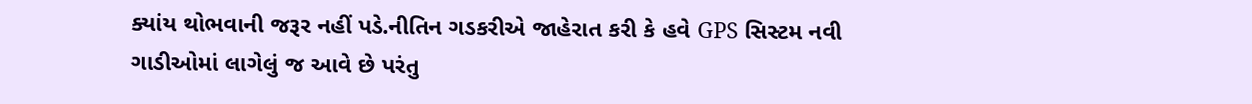ક્યાંય થોભવાની જરૂર નહીં પડે.નીતિન ગડકરીએ જાહેરાત કરી કે હવે GPS સિસ્ટમ નવી ગાડીઓમાં લાગેલું જ આવે છે પરંતુ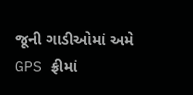જૂની ગાડીઓમાં અમે GPS ફ્રીમાં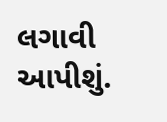લગાવી આપીશું.